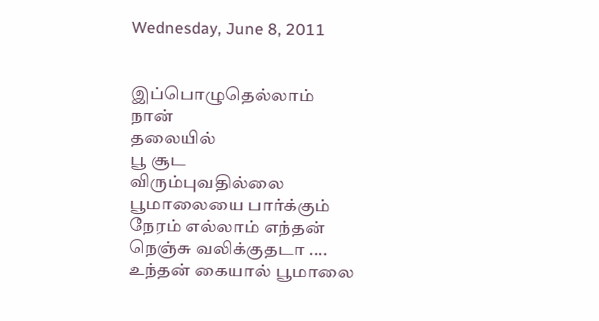Wednesday, June 8, 2011


இப்பொழுதெல்லாம்
நான்
தலையில்
பூ சூட
விரும்புவதில்லை
பூமாலையை பார்க்கும்
நேரம் எல்லாம் எந்தன்
நெஞ்சு வலிக்குதடா ....
உந்தன் கையால் பூமாலை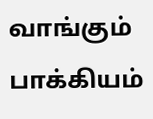வாங்கும் பாக்கியம்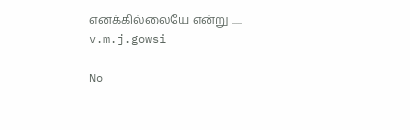எனக்கில்லையே என்று .....
v.m.j.gowsi

No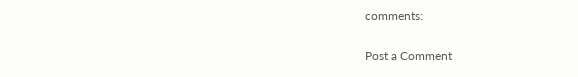comments:

Post a Comment